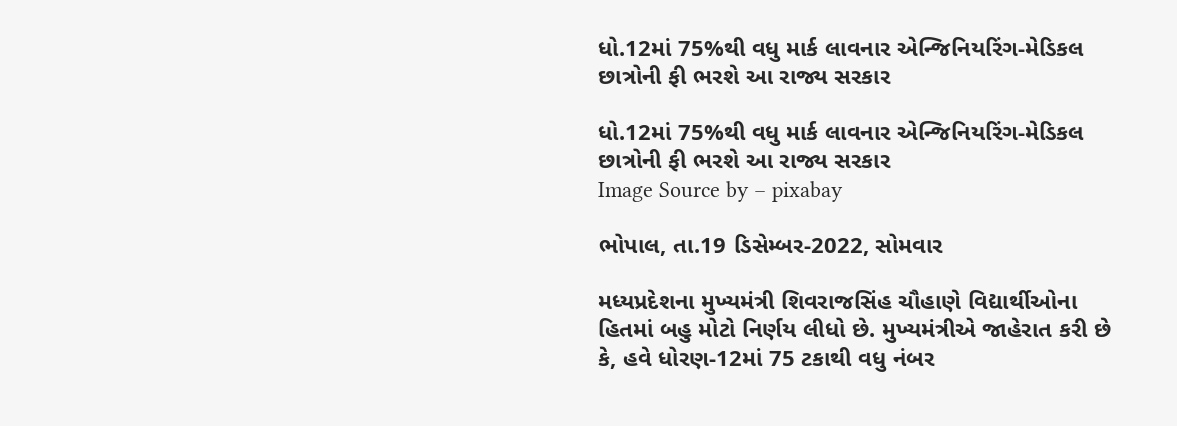ધો.12માં 75%થી વધુ માર્ક લાવનાર એન્જિનિયરિંગ-મેડિકલ છાત્રોની ફી ભરશે આ રાજ્ય સરકાર

ધો.12માં 75%થી વધુ માર્ક લાવનાર એન્જિનિયરિંગ-મેડિકલ છાત્રોની ફી ભરશે આ રાજ્ય સરકાર
Image Source by – pixabay

ભોપાલ, તા.19 ડિસેમ્બર-2022, સોમવાર

મધ્યપ્રદેશના મુખ્યમંત્રી શિવરાજસિંહ ચૌહાણે વિદ્યાર્થીઓના હિતમાં બહુ મોટો નિર્ણય લીધો છે. મુખ્યમંત્રીએ જાહેરાત કરી છે કે, હવે ધોરણ-12માં 75 ટકાથી વધુ નંબર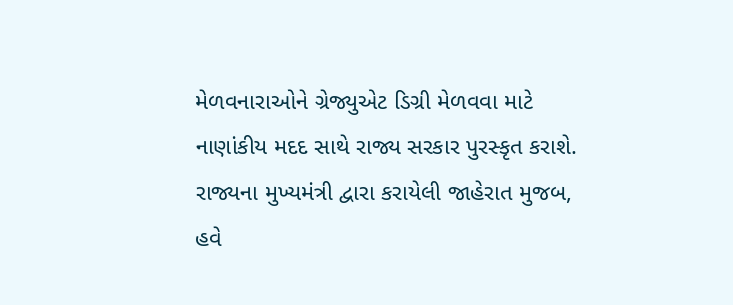મેળવનારાઓને ગ્રેજ્યુએટ ડિગ્રી મેળવવા માટે નાણાંકીય મદદ સાથે રાજ્ય સરકાર પુરસ્કૃત કરાશે. રાજ્યના મુખ્યમંત્રી દ્વારા કરાયેલી જાહેરાત મુજબ, હવે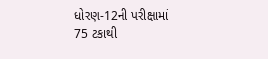ધોરણ-12ની પરીક્ષામાં 75 ટકાથી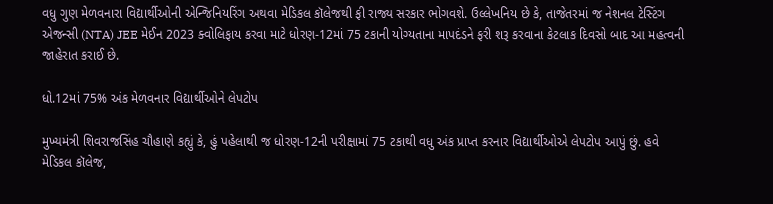વધુ ગુણ મેળવનારા વિદ્યાર્થીઓની એન્જિનિયરિંગ અથવા મેડિકલ કૉલેજથી ફી રાજ્ય સરકાર ભોગવશે. ઉલ્લેખનિય છે કે, તાજેતરમાં જ નેશનલ ટેસ્ટિંગ એજન્સી (NTA) JEE મેઈન 2023 ક્વોલિફાય કરવા માટે ધોરણ-12માં 75 ટકાની યોગ્યતાના માપદંડને ફરી શરૂ કરવાના કેટલાક દિવસો બાદ આ મહત્વની જાહેરાત કરાઈ છે.

ધો.12માં 75% અંક મેળવનાર વિદ્યાર્થીઓને લેપટોપ

મુખ્યમંત્રી શિવરાજસિંહ ચૌહાણે કહ્યું કે, હું પહેલાથી જ ધોરણ-12ની પરીક્ષામાં 75 ટકાથી વધુ અંક પ્રાપ્ત કરનાર વિદ્યાર્થીઓએ લેપટોપ આપું છું. હવે મેડિકલ કૉલેજ,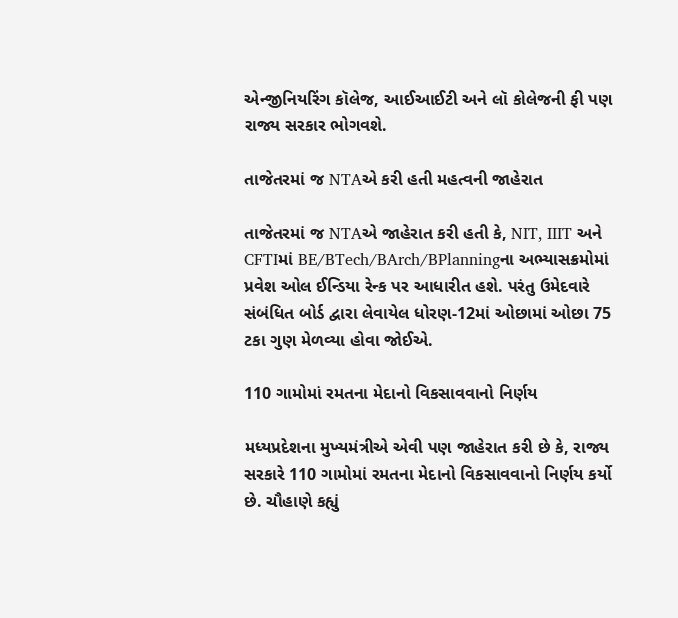એન્જીનિયરિંગ કૉલેજ, આઈઆઈટી અને લૉ કોલેજની ફી પણ રાજ્ય સરકાર ભોગવશે.

તાજેતરમાં જ NTAએ કરી હતી મહત્વની જાહેરાત

તાજેતરમાં જ NTAએ જાહેરાત કરી હતી કે, NIT, IIIT અને CFTIમાં BE/BTech/BArch/BPlanningના અભ્યાસક્રમોમાં પ્રવેશ ઓલ ઈન્ડિયા રેન્ક પર આધારીત હશે. પરંતુ ઉમેદવારે સંબંધિત બોર્ડ દ્વારા લેવાયેલ ધોરણ-12માં ઓછામાં ઓછા 75 ટકા ગુણ મેળવ્યા હોવા જોઈએ.

110 ગામોમાં રમતના મેદાનો વિકસાવવાનો નિર્ણય

મધ્યપ્રદેશના મુખ્યમંત્રીએ એવી પણ જાહેરાત કરી છે કે, રાજ્ય સરકારે 110 ગામોમાં રમતના મેદાનો વિકસાવવાનો નિર્ણય કર્યો છે. ચૌહાણે કહ્યું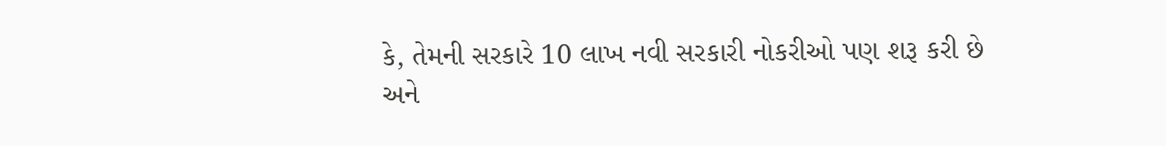કે, તેમની સરકારે 10 લાખ નવી સરકારી નોકરીઓ પણ શરૂ કરી છે અને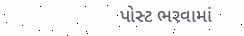પોસ્ટ ભરવામાં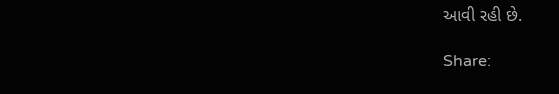આવી રહી છે.

Share: